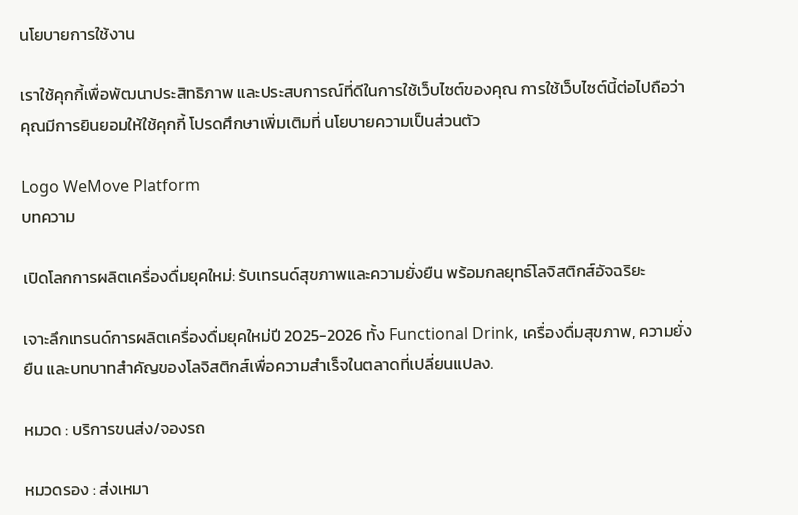นโยบายการใช้งาน

เราใช้คุกกี้เพื่อพัฒนาประสิทธิภาพ และประสบการณ์ที่ดีในการใช้เว็บไซต์ของคุณ การใช้เว็บไซต์นี้ต่อไปถือว่าคุณมีการยินยอมให้ใช้คุกกี้ โปรดศึกษาเพิ่มเติมที่ นโยบายความเป็นส่วนตัว

Logo WeMove Platform
บทความ

เปิดโลกการผลิตเครื่องดื่มยุคใหม่: รับเทรนด์สุขภาพและความยั่งยืน พร้อมกลยุทธ์โลจิสติกส์อัจฉริยะ

เจาะลึกเทรนด์การผลิตเครื่องดื่มยุคใหม่ปี 2025-2026 ทั้ง Functional Drink, เครื่องดื่มสุขภาพ, ความยั่งยืน และบทบาทสำคัญของโลจิสติกส์เพื่อความสำเร็จในตลาดที่เปลี่ยนแปลง.

หมวด : บริการขนส่ง/จองรถ

หมวดรอง : ส่งเหมา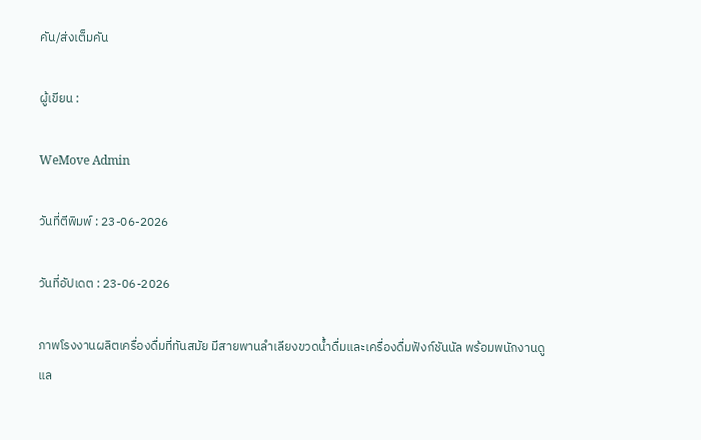คัน/ส่งเต็มคัน

ผู้เขียน :

WeMove Admin

วันที่ตีพิมพ์ : 23-06-2026

วันที่อัปเดต : 23-06-2026

ภาพโรงงานผลิตเครื่องดื่มที่ทันสมัย มีสายพานลำเลียงขวดน้ำดื่มและเครื่องดื่มฟังก์ชันนัล พร้อมพนักงานดูแล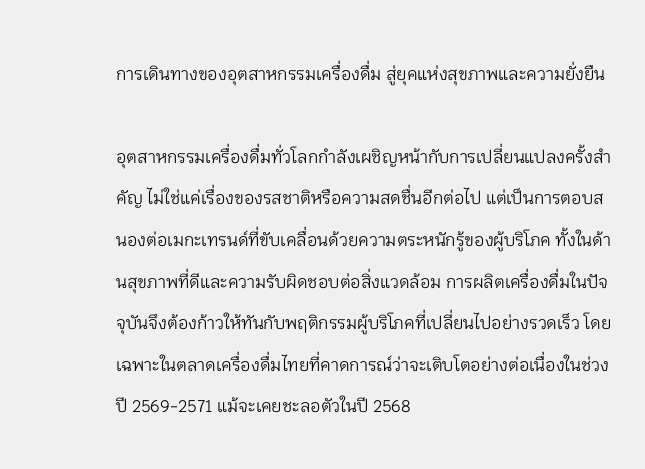การเดินทางของอุตสาหกรรมเครื่องดื่ม สู่ยุคแห่งสุขภาพและความยั่งยืน

อุตสาหกรรมเครื่องดื่มทั่วโลกกำลังเผชิญหน้ากับการเปลี่ยนแปลงครั้งสำคัญ ไม่ใช่แค่เรื่องของรสชาติหรือความสดชื่นอีกต่อไป แต่เป็นการตอบสนองต่อเมกะเทรนด์ที่ขับเคลื่อนด้วยความตระหนักรู้ของผู้บริโภค ทั้งในด้านสุขภาพที่ดีและความรับผิดชอบต่อสิ่งแวดล้อม การผลิตเครื่องดื่มในปัจจุบันจึงต้องก้าวให้ทันกับพฤติกรรมผู้บริโภคที่เปลี่ยนไปอย่างรวดเร็ว โดยเฉพาะในตลาดเครื่องดื่มไทยที่คาดการณ์ว่าจะเติบโตอย่างต่อเนื่องในช่วงปี 2569-2571 แม้จะเคยชะลอตัวในปี 2568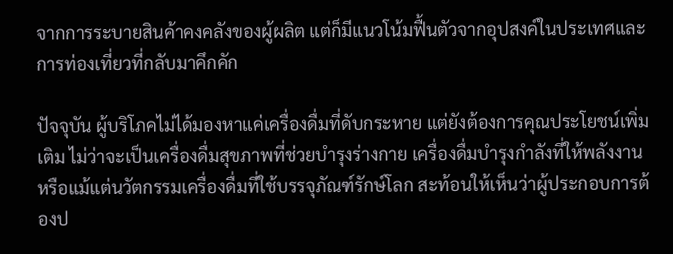จากการระบายสินค้าคงคลังของผู้ผลิต แต่ก็มีแนวโน้มฟื้นตัวจากอุปสงค์ในประเทศและการท่องเที่ยวที่กลับมาคึกคัก

ปัจจุบัน ผู้บริโภคไม่ได้มองหาแค่เครื่องดื่มที่ดับกระหาย แต่ยังต้องการคุณประโยชน์เพิ่มเติม ไม่ว่าจะเป็นเครื่องดื่มสุขภาพที่ช่วยบำรุงร่างกาย เครื่องดื่มบำรุงกำลังที่ให้พลังงาน หรือแม้แต่นวัตกรรมเครื่องดื่มที่ใช้บรรจุภัณฑ์รักษ์โลก สะท้อนให้เห็นว่าผู้ประกอบการต้องป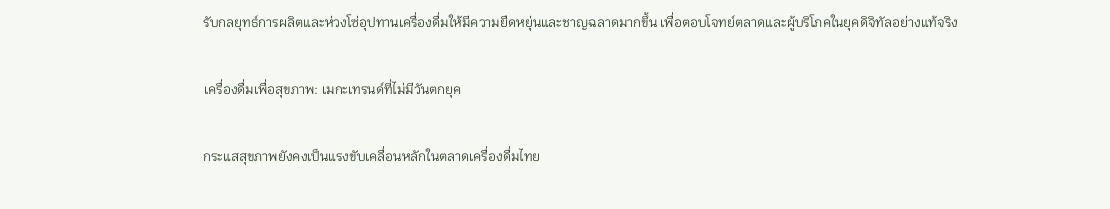รับกลยุทธ์การผลิตและห่วงโซ่อุปทานเครื่องดื่มให้มีความยืดหยุ่นและชาญฉลาดมากขึ้น เพื่อตอบโจทย์ตลาดและผู้บริโภคในยุคดิจิทัลอย่างแท้จริง

เครื่องดื่มเพื่อสุขภาพ: เมกะเทรนด์ที่ไม่มีวันตกยุค

กระแสสุขภาพยังคงเป็นแรงขับเคลื่อนหลักในตลาดเครื่องดื่มไทย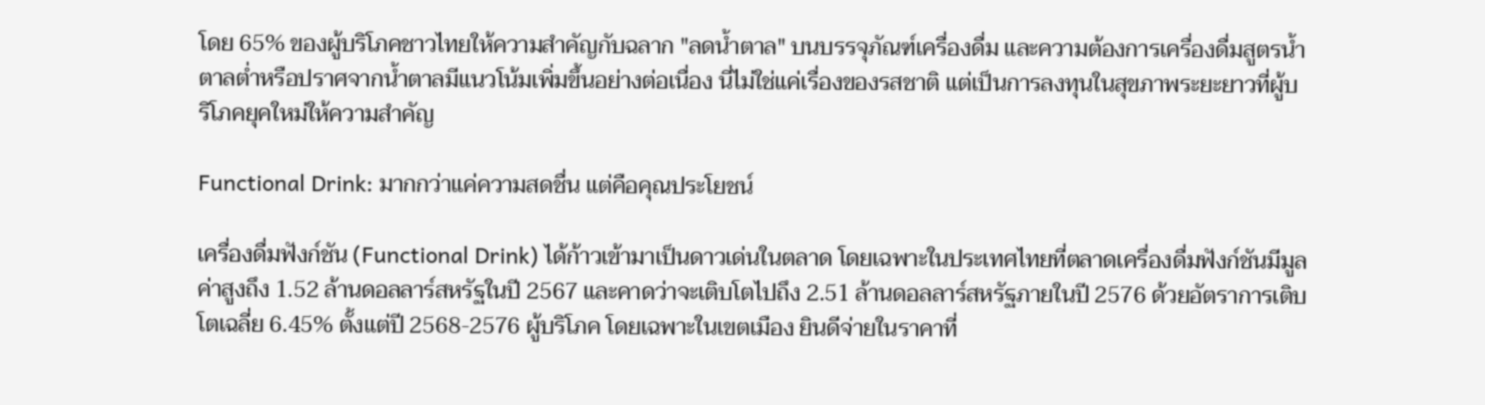โดย 65% ของผู้บริโภคชาวไทยให้ความสำคัญกับฉลาก "ลดน้ำตาล" บนบรรจุภัณฑ์เครื่องดื่ม และความต้องการเครื่องดื่มสูตรน้ำตาลต่ำหรือปราศจากน้ำตาลมีแนวโน้มเพิ่มขึ้นอย่างต่อเนื่อง นี่ไม่ใช่แค่เรื่องของรสชาติ แต่เป็นการลงทุนในสุขภาพระยะยาวที่ผู้บริโภคยุคใหม่ให้ความสำคัญ

Functional Drink: มากกว่าแค่ความสดชื่น แต่คือคุณประโยชน์

เครื่องดื่มฟังก์ชัน (Functional Drink) ได้ก้าวเข้ามาเป็นดาวเด่นในตลาด โดยเฉพาะในประเทศไทยที่ตลาดเครื่องดื่มฟังก์ชันมีมูลค่าสูงถึง 1.52 ล้านดอลลาร์สหรัฐในปี 2567 และคาดว่าจะเติบโตไปถึง 2.51 ล้านดอลลาร์สหรัฐภายในปี 2576 ด้วยอัตราการเติบโตเฉลี่ย 6.45% ตั้งแต่ปี 2568-2576 ผู้บริโภค โดยเฉพาะในเขตเมือง ยินดีจ่ายในราคาที่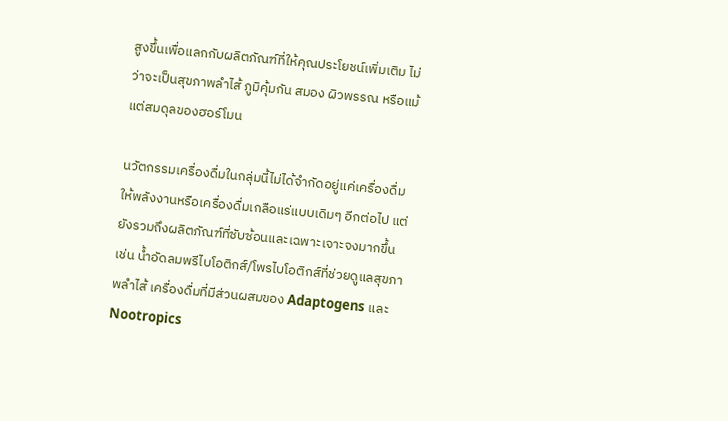สูงขึ้นเพื่อแลกกับผลิตภัณฑ์ที่ให้คุณประโยชน์เพิ่มเติม ไม่ว่าจะเป็นสุขภาพลำไส้ ภูมิคุ้มกัน สมอง ผิวพรรณ หรือแม้แต่สมดุลของฮอร์โมน

นวัตกรรมเครื่องดื่มในกลุ่มนี้ไม่ได้จำกัดอยู่แค่เครื่องดื่มให้พลังงานหรือเครื่องดื่มเกลือแร่แบบเดิมๆ อีกต่อไป แต่ยังรวมถึงผลิตภัณฑ์ที่ซับซ้อนและเฉพาะเจาะจงมากขึ้น เช่น น้ำอัดลมพรีไบโอติกส์/โพรไบโอติกส์ที่ช่วยดูแลสุขภาพลำไส้ เครื่องดื่มที่มีส่วนผสมของ Adaptogens และ Nootropics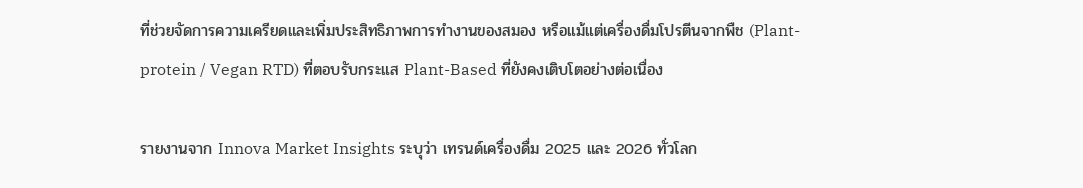ที่ช่วยจัดการความเครียดและเพิ่มประสิทธิภาพการทำงานของสมอง หรือแม้แต่เครื่องดื่มโปรตีนจากพืช (Plant-protein / Vegan RTD) ที่ตอบรับกระแส Plant-Based ที่ยังคงเติบโตอย่างต่อเนื่อง

รายงานจาก Innova Market Insights ระบุว่า เทรนด์เครื่องดื่ม 2025 และ 2026 ทั่วโลก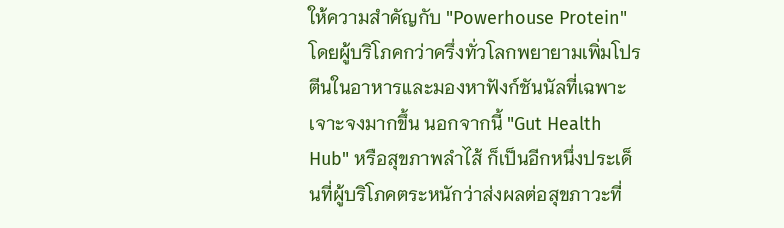ให้ความสำคัญกับ "Powerhouse Protein" โดยผู้บริโภคกว่าครึ่งทั่วโลกพยายามเพิ่มโปรตีนในอาหารและมองหาฟังก์ชันนัลที่เฉพาะเจาะจงมากขึ้น นอกจากนี้ "Gut Health Hub" หรือสุขภาพลำไส้ ก็เป็นอีกหนึ่งประเด็นที่ผู้บริโภคตระหนักว่าส่งผลต่อสุขภาวะที่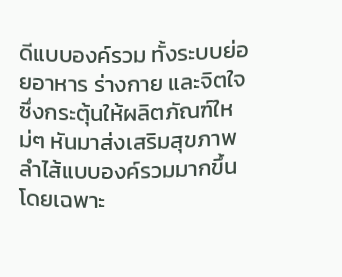ดีแบบองค์รวม ทั้งระบบย่อยอาหาร ร่างกาย และจิตใจ ซึ่งกระตุ้นให้ผลิตภัณฑ์ใหม่ๆ หันมาส่งเสริมสุขภาพลำไส้แบบองค์รวมมากขึ้น โดยเฉพาะ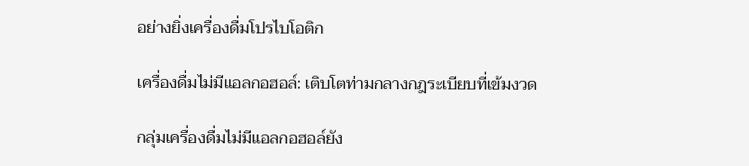อย่างยิ่งเครื่องดื่มโปรไบโอติก

เครื่องดื่มไม่มีแอลกอฮอล์: เติบโตท่ามกลางกฎระเบียบที่เข้มงวด

กลุ่มเครื่องดื่มไม่มีแอลกอฮอล์ยัง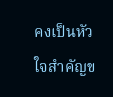คงเป็นหัวใจสำคัญข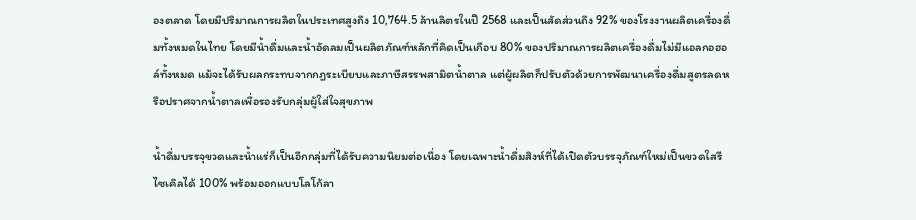องตลาด โดยมีปริมาณการผลิตในประเทศสูงถึง 10,764.5 ล้านลิตรในปี 2568 และเป็นสัดส่วนถึง 92% ของโรงงานผลิตเครื่องดื่มทั้งหมดในไทย โดยมีน้ำดื่มและน้ำอัดลมเป็นผลิตภัณฑ์หลักที่คิดเป็นเกือบ 80% ของปริมาณการผลิตเครื่องดื่มไม่มีแอลกอฮอล์ทั้งหมด แม้จะได้รับผลกระทบจากกฎระเบียบและภาษีสรรพสามิตน้ำตาล แต่ผู้ผลิตก็ปรับตัวด้วยการพัฒนาเครื่องดื่มสูตรลดหรือปราศจากน้ำตาลเพื่อรองรับกลุ่มผู้ใส่ใจสุขภาพ

น้ำดื่มบรรจุขวดและน้ำแร่ก็เป็นอีกกลุ่มที่ได้รับความนิยมต่อเนื่อง โดยเฉพาะน้ำดื่มสิงห์ที่ได้เปิดตัวบรรจุภัณฑ์ใหม่เป็นขวดใสรีไซเคิลได้ 100% พร้อมออกแบบโลโก้ลา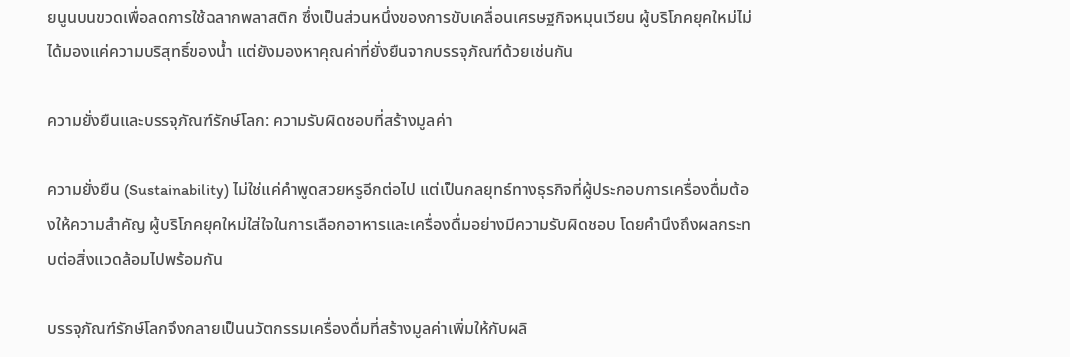ยนูนบนขวดเพื่อลดการใช้ฉลากพลาสติก ซึ่งเป็นส่วนหนึ่งของการขับเคลื่อนเศรษฐกิจหมุนเวียน ผู้บริโภคยุคใหม่ไม่ได้มองแค่ความบริสุทธิ์ของน้ำ แต่ยังมองหาคุณค่าที่ยั่งยืนจากบรรจุภัณฑ์ด้วยเช่นกัน

ความยั่งยืนและบรรจุภัณฑ์รักษ์โลก: ความรับผิดชอบที่สร้างมูลค่า

ความยั่งยืน (Sustainability) ไม่ใช่แค่คำพูดสวยหรูอีกต่อไป แต่เป็นกลยุทธ์ทางธุรกิจที่ผู้ประกอบการเครื่องดื่มต้องให้ความสำคัญ ผู้บริโภคยุคใหม่ใส่ใจในการเลือกอาหารและเครื่องดื่มอย่างมีความรับผิดชอบ โดยคำนึงถึงผลกระทบต่อสิ่งแวดล้อมไปพร้อมกัน

บรรจุภัณฑ์รักษ์โลกจึงกลายเป็นนวัตกรรมเครื่องดื่มที่สร้างมูลค่าเพิ่มให้กับผลิ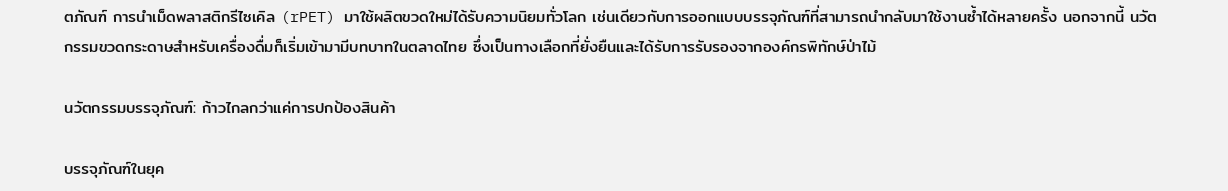ตภัณฑ์ การนำเม็ดพลาสติกรีไซเคิล (rPET) มาใช้ผลิตขวดใหม่ได้รับความนิยมทั่วโลก เช่นเดียวกับการออกแบบบรรจุภัณฑ์ที่สามารถนำกลับมาใช้งานซ้ำได้หลายครั้ง นอกจากนี้ นวัตกรรมขวดกระดาษสำหรับเครื่องดื่มก็เริ่มเข้ามามีบทบาทในตลาดไทย ซึ่งเป็นทางเลือกที่ยั่งยืนและได้รับการรับรองจากองค์กรพิทักษ์ป่าไม้

นวัตกรรมบรรจุภัณฑ์: ก้าวไกลกว่าแค่การปกป้องสินค้า

บรรจุภัณฑ์ในยุค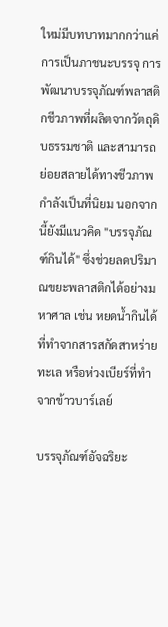ใหม่มีบทบาทมากกว่าแค่การเป็นภาชนะบรรจุ การพัฒนาบรรจุภัณฑ์พลาสติกชีวภาพที่ผลิตจากวัตถุดิบธรรมชาติ และสามารถย่อยสลายได้ทางชีวภาพ กำลังเป็นที่นิยม นอกจากนี้ยังมีแนวคิด "บรรจุภัณฑ์กินได้" ซึ่งช่วยลดปริมาณขยะพลาสติกได้อย่างมหาศาล เช่น หยดน้ำกินได้ที่ทำจากสารสกัดสาหร่ายทะเล หรือห่วงเบียร์ที่ทำจากข้าวบาร์เลย์

บรรจุภัณฑ์อัจฉริยะ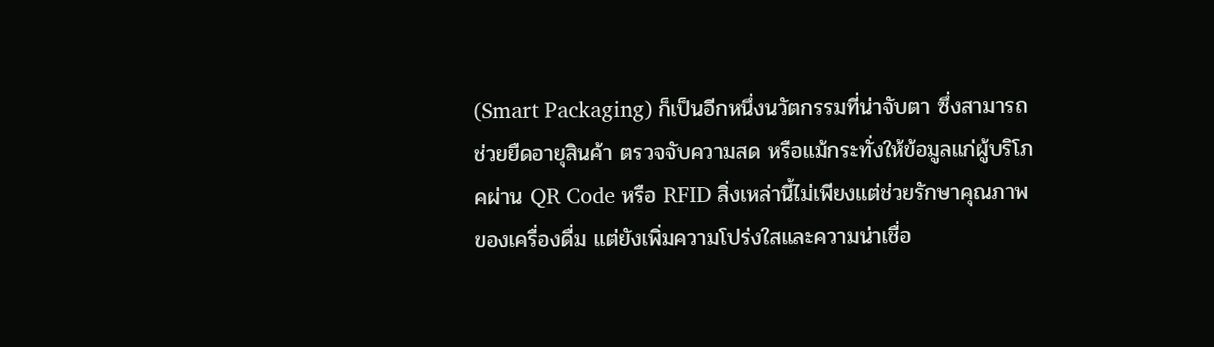(Smart Packaging) ก็เป็นอีกหนึ่งนวัตกรรมที่น่าจับตา ซึ่งสามารถช่วยยืดอายุสินค้า ตรวจจับความสด หรือแม้กระทั่งให้ข้อมูลแก่ผู้บริโภคผ่าน QR Code หรือ RFID สิ่งเหล่านี้ไม่เพียงแต่ช่วยรักษาคุณภาพของเครื่องดื่ม แต่ยังเพิ่มความโปร่งใสและความน่าเชื่อ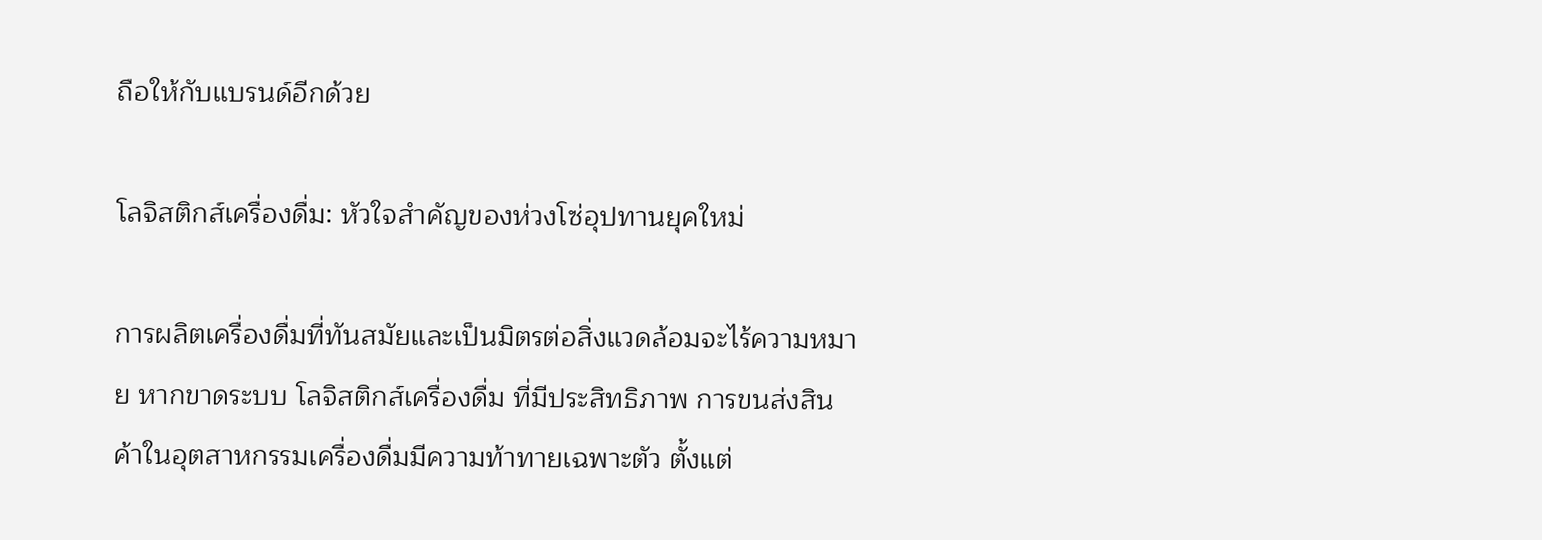ถือให้กับแบรนด์อีกด้วย

โลจิสติกส์เครื่องดื่ม: หัวใจสำคัญของห่วงโซ่อุปทานยุคใหม่

การผลิตเครื่องดื่มที่ทันสมัยและเป็นมิตรต่อสิ่งแวดล้อมจะไร้ความหมาย หากขาดระบบ โลจิสติกส์เครื่องดื่ม ที่มีประสิทธิภาพ การขนส่งสินค้าในอุตสาหกรรมเครื่องดื่มมีความท้าทายเฉพาะตัว ตั้งแต่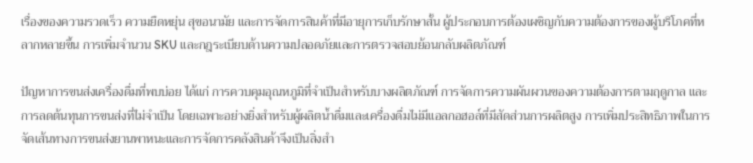เรื่องของความรวดเร็ว ความยืดหยุ่น สุขอนามัย และการจัดการสินค้าที่มีอายุการเก็บรักษาสั้น ผู้ประกอบการต้องเผชิญกับความต้องการของผู้บริโภคที่หลากหลายขึ้น การเพิ่มจำนวน SKU และกฎระเบียบด้านความปลอดภัยและการตรวจสอบย้อนกลับผลิตภัณฑ์

ปัญหาการขนส่งเครื่องดื่มที่พบบ่อย ได้แก่ การควบคุมอุณหภูมิที่จำเป็นสำหรับบางผลิตภัณฑ์ การจัดการความผันผวนของความต้องการตามฤดูกาล และการลดต้นทุนการขนส่งที่ไม่จำเป็น โดยเฉพาะอย่างยิ่งสำหรับผู้ผลิตน้ำดื่มและเครื่องดื่มไม่มีแอลกอฮอล์ที่มีสัดส่วนการผลิตสูง การเพิ่มประสิทธิภาพในการจัดเส้นทางการขนส่งยานพาหนะและการจัดการคลังสินค้าจึงเป็นสิ่งสำ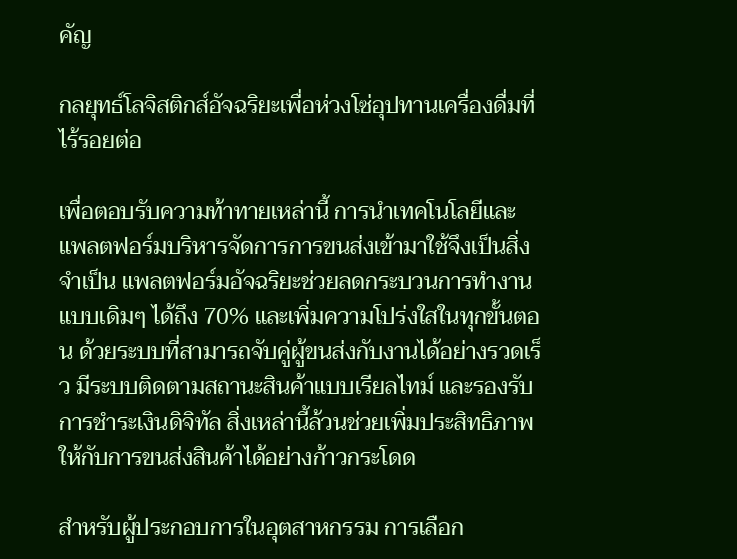คัญ

กลยุทธ์โลจิสติกส์อัจฉริยะเพื่อห่วงโซ่อุปทานเครื่องดื่มที่ไร้รอยต่อ

เพื่อตอบรับความท้าทายเหล่านี้ การนำเทคโนโลยีและแพลตฟอร์มบริหารจัดการการขนส่งเข้ามาใช้จึงเป็นสิ่งจำเป็น แพลตฟอร์มอัจฉริยะช่วยลดกระบวนการทำงานแบบเดิมๆ ได้ถึง 70% และเพิ่มความโปร่งใสในทุกขั้นตอน ด้วยระบบที่สามารถจับคู่ผู้ขนส่งกับงานได้อย่างรวดเร็ว มีระบบติดตามสถานะสินค้าแบบเรียลไทม์ และรองรับการชำระเงินดิจิทัล สิ่งเหล่านี้ล้วนช่วยเพิ่มประสิทธิภาพให้กับการขนส่งสินค้าได้อย่างก้าวกระโดด

สำหรับผู้ประกอบการในอุตสาหกรรม การเลือก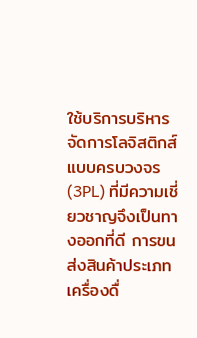ใช้บริการบริหารจัดการโลจิสติกส์แบบครบวงจร (3PL) ที่มีความเชี่ยวชาญจึงเป็นทางออกที่ดี การขนส่งสินค้าประเภทเครื่องดื่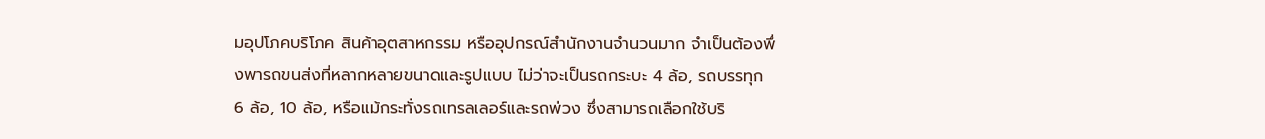มอุปโภคบริโภค สินค้าอุตสาหกรรม หรืออุปกรณ์สำนักงานจำนวนมาก จำเป็นต้องพึ่งพารถขนส่งที่หลากหลายขนาดและรูปแบบ ไม่ว่าจะเป็นรถกระบะ 4 ล้อ, รถบรรทุก 6 ล้อ, 10 ล้อ, หรือแม้กระทั่งรถเทรลเลอร์และรถพ่วง ซึ่งสามารถเลือกใช้บริ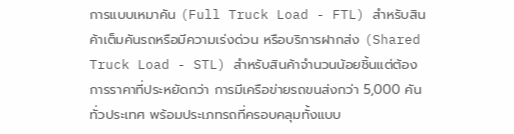การแบบเหมาคัน (Full Truck Load - FTL) สำหรับสินค้าเต็มคันรถหรือมีความเร่งด่วน หรือบริการฝากส่ง (Shared Truck Load - STL) สำหรับสินค้าจำนวนน้อยชิ้นแต่ต้องการราคาที่ประหยัดกว่า การมีเครือข่ายรถขนส่งกว่า 5,000 คันทั่วประเทศ พร้อมประเภทรถที่ครอบคลุมทั้งแบบ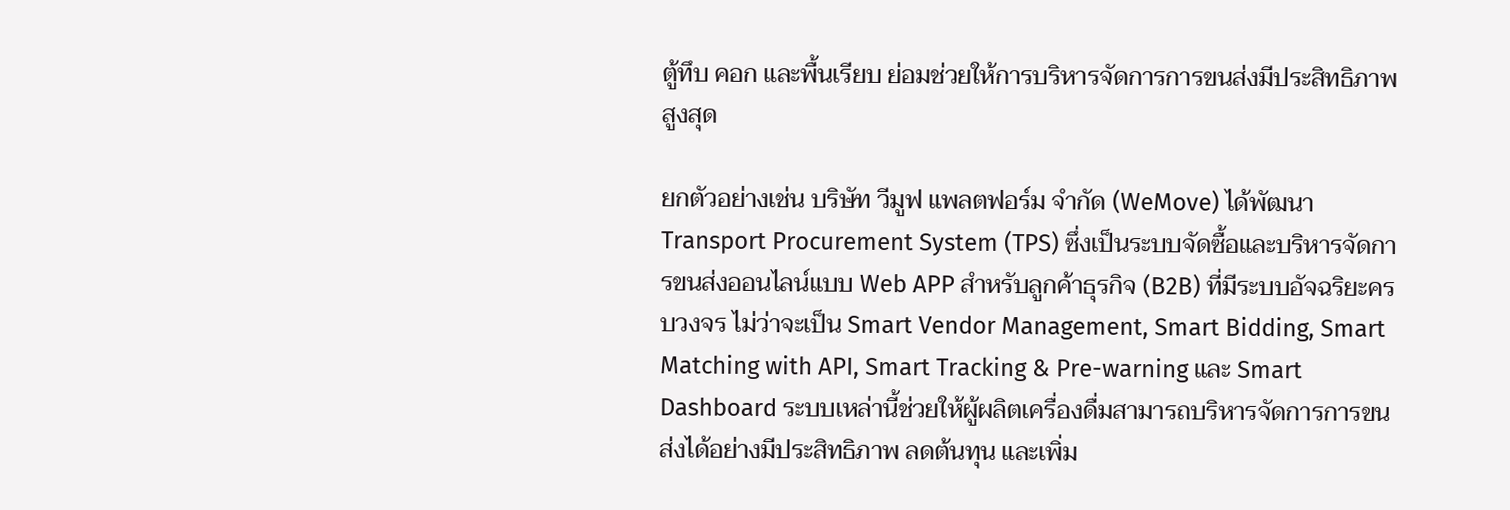ตู้ทึบ คอก และพื้นเรียบ ย่อมช่วยให้การบริหารจัดการการขนส่งมีประสิทธิภาพสูงสุด

ยกตัวอย่างเช่น บริษัท วีมูฟ แพลตฟอร์ม จำกัด (WeMove) ได้พัฒนา Transport Procurement System (TPS) ซึ่งเป็นระบบจัดซื้อและบริหารจัดการขนส่งออนไลน์แบบ Web APP สำหรับลูกค้าธุรกิจ (B2B) ที่มีระบบอัจฉริยะครบวงจร ไม่ว่าจะเป็น Smart Vendor Management, Smart Bidding, Smart Matching with API, Smart Tracking & Pre-warning และ Smart Dashboard ระบบเหล่านี้ช่วยให้ผู้ผลิตเครื่องดื่มสามารถบริหารจัดการการขนส่งได้อย่างมีประสิทธิภาพ ลดต้นทุน และเพิ่ม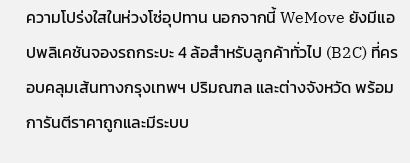ความโปร่งใสในห่วงโซ่อุปทาน นอกจากนี้ WeMove ยังมีแอปพลิเคชันจองรถกระบะ 4 ล้อสำหรับลูกค้าทั่วไป (B2C) ที่ครอบคลุมเส้นทางกรุงเทพฯ ปริมณฑล และต่างจังหวัด พร้อมการันตีราคาถูกและมีระบบ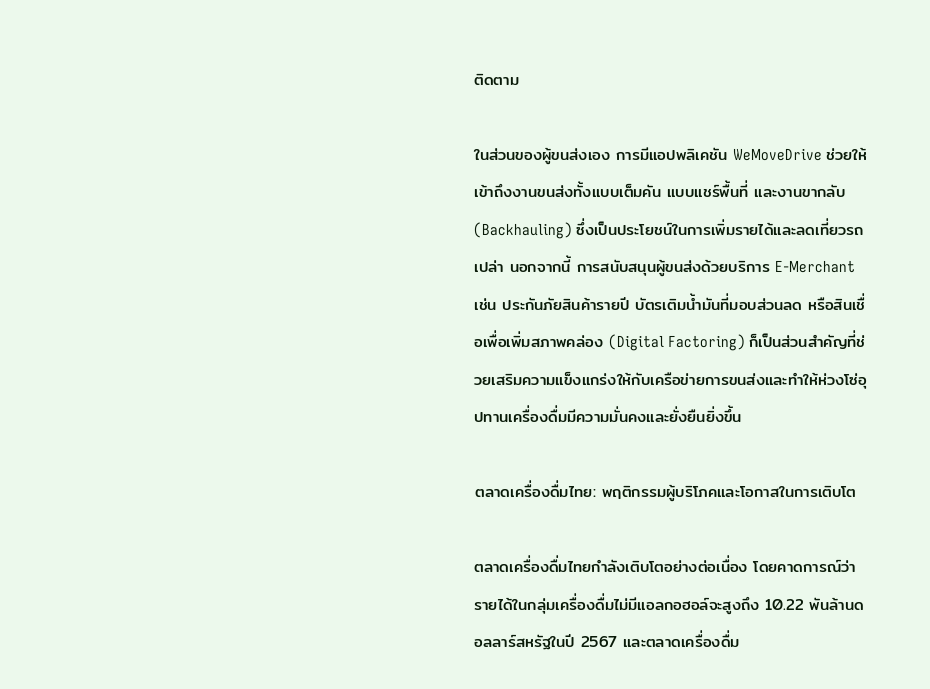ติดตาม

ในส่วนของผู้ขนส่งเอง การมีแอปพลิเคชัน WeMoveDrive ช่วยให้เข้าถึงงานขนส่งทั้งแบบเต็มคัน แบบแชร์พื้นที่ และงานขากลับ (Backhauling) ซึ่งเป็นประโยชน์ในการเพิ่มรายได้และลดเที่ยวรถเปล่า นอกจากนี้ การสนับสนุนผู้ขนส่งด้วยบริการ E-Merchant เช่น ประกันภัยสินค้ารายปี บัตรเติมน้ำมันที่มอบส่วนลด หรือสินเชื่อเพื่อเพิ่มสภาพคล่อง (Digital Factoring) ก็เป็นส่วนสำคัญที่ช่วยเสริมความแข็งแกร่งให้กับเครือข่ายการขนส่งและทำให้ห่วงโซ่อุปทานเครื่องดื่มมีความมั่นคงและยั่งยืนยิ่งขึ้น

ตลาดเครื่องดื่มไทย: พฤติกรรมผู้บริโภคและโอกาสในการเติบโต

ตลาดเครื่องดื่มไทยกำลังเติบโตอย่างต่อเนื่อง โดยคาดการณ์ว่ารายได้ในกลุ่มเครื่องดื่มไม่มีแอลกอฮอล์จะสูงถึง 10.22 พันล้านดอลลาร์สหรัฐในปี 2567 และตลาดเครื่องดื่ม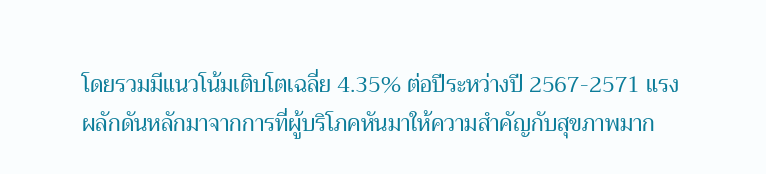โดยรวมมีแนวโน้มเติบโตเฉลี่ย 4.35% ต่อปีระหว่างปี 2567-2571 แรงผลักดันหลักมาจากการที่ผู้บริโภคหันมาให้ความสำคัญกับสุขภาพมาก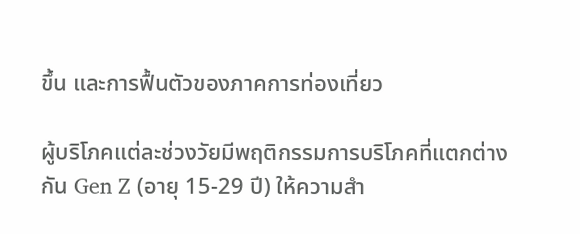ขึ้น และการฟื้นตัวของภาคการท่องเที่ยว

ผู้บริโภคแต่ละช่วงวัยมีพฤติกรรมการบริโภคที่แตกต่างกัน Gen Z (อายุ 15-29 ปี) ให้ความสำ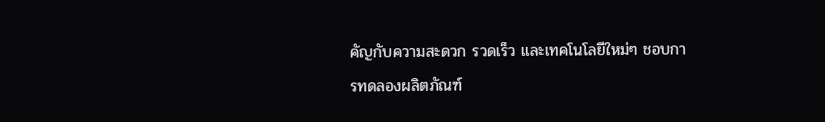คัญกับความสะดวก รวดเร็ว และเทคโนโลยีใหม่ๆ ชอบการทดลองผลิตภัณฑ์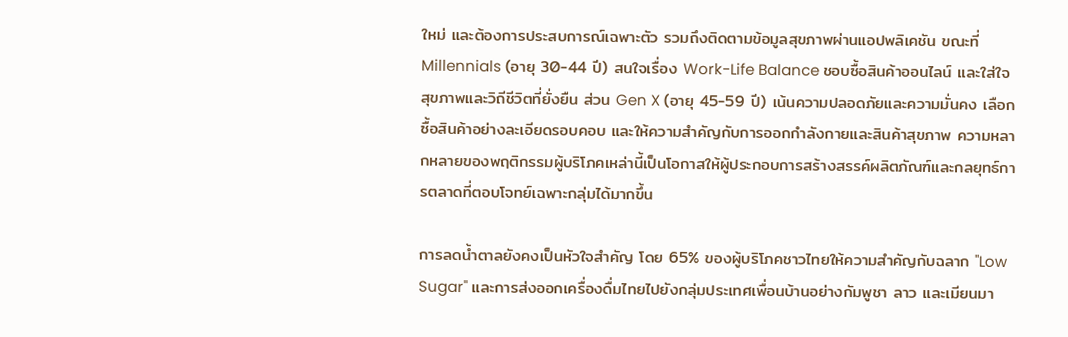ใหม่ และต้องการประสบการณ์เฉพาะตัว รวมถึงติดตามข้อมูลสุขภาพผ่านแอปพลิเคชัน ขณะที่ Millennials (อายุ 30-44 ปี) สนใจเรื่อง Work-Life Balance ชอบซื้อสินค้าออนไลน์ และใส่ใจสุขภาพและวิถีชีวิตที่ยั่งยืน ส่วน Gen X (อายุ 45-59 ปี) เน้นความปลอดภัยและความมั่นคง เลือกซื้อสินค้าอย่างละเอียดรอบคอบ และให้ความสำคัญกับการออกกำลังกายและสินค้าสุขภาพ ความหลากหลายของพฤติกรรมผู้บริโภคเหล่านี้เป็นโอกาสให้ผู้ประกอบการสร้างสรรค์ผลิตภัณฑ์และกลยุทธ์การตลาดที่ตอบโจทย์เฉพาะกลุ่มได้มากขึ้น

การลดน้ำตาลยังคงเป็นหัวใจสำคัญ โดย 65% ของผู้บริโภคชาวไทยให้ความสำคัญกับฉลาก "Low Sugar" และการส่งออกเครื่องดื่มไทยไปยังกลุ่มประเทศเพื่อนบ้านอย่างกัมพูชา ลาว และเมียนมา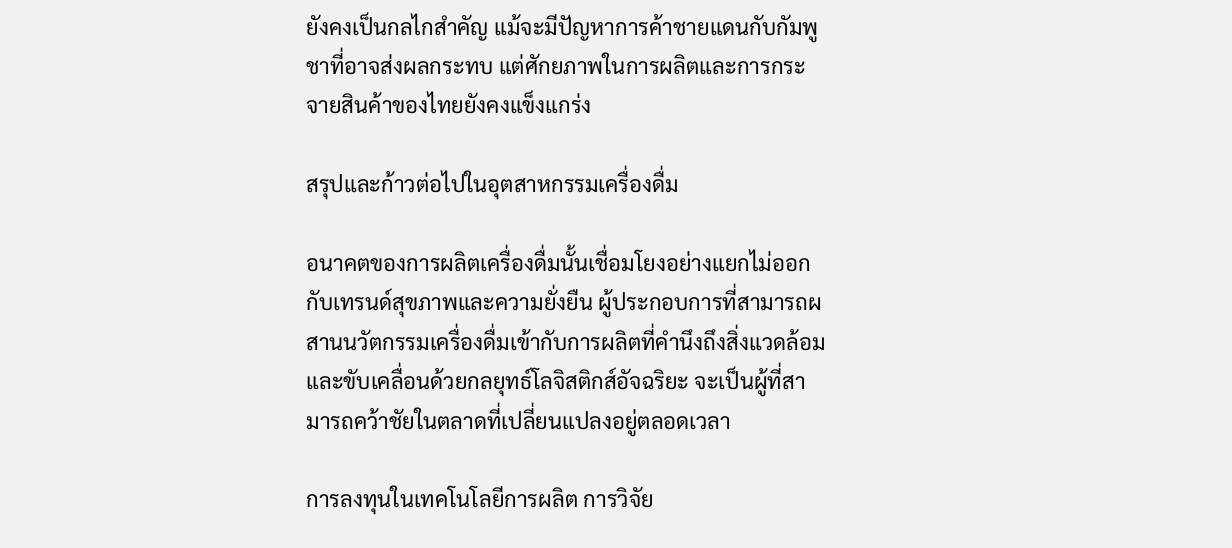ยังคงเป็นกลไกสำคัญ แม้จะมีปัญหาการค้าชายแดนกับกัมพูชาที่อาจส่งผลกระทบ แต่ศักยภาพในการผลิตและการกระจายสินค้าของไทยยังคงแข็งแกร่ง

สรุปและก้าวต่อไปในอุตสาหกรรมเครื่องดื่ม

อนาคตของการผลิตเครื่องดื่มนั้นเชื่อมโยงอย่างแยกไม่ออกกับเทรนด์สุขภาพและความยั่งยืน ผู้ประกอบการที่สามารถผสานนวัตกรรมเครื่องดื่มเข้ากับการผลิตที่คำนึงถึงสิ่งแวดล้อม และขับเคลื่อนด้วยกลยุทธ์โลจิสติกส์อัจฉริยะ จะเป็นผู้ที่สามารถคว้าชัยในตลาดที่เปลี่ยนแปลงอยู่ตลอดเวลา

การลงทุนในเทคโนโลยีการผลิต การวิจัย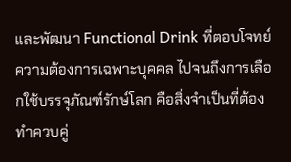และพัฒนา Functional Drink ที่ตอบโจทย์ความต้องการเฉพาะบุคคล ไปจนถึงการเลือกใช้บรรจุภัณฑ์รักษ์โลก คือสิ่งจำเป็นที่ต้องทำควบคู่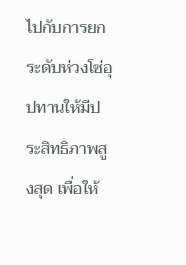ไปกับการยกระดับห่วงโซ่อุปทานให้มีประสิทธิภาพสูงสุด เพื่อให้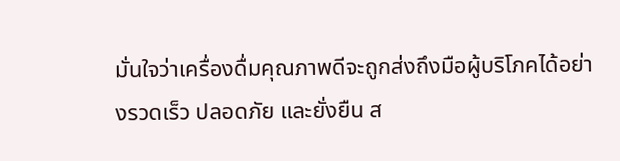มั่นใจว่าเครื่องดื่มคุณภาพดีจะถูกส่งถึงมือผู้บริโภคได้อย่างรวดเร็ว ปลอดภัย และยั่งยืน ส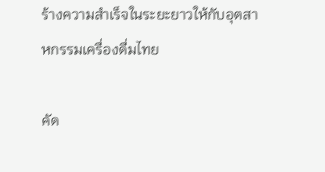ร้างความสำเร็จในระยะยาวให้กับอุตสาหกรรมเครื่องดื่มไทย

คัด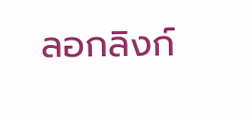ลอกลิงก์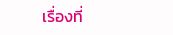เรื่องที่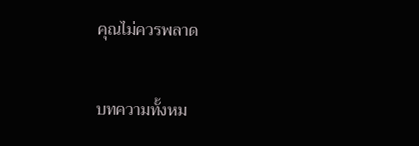คุณไม่ควรพลาด

บทความทั้งหม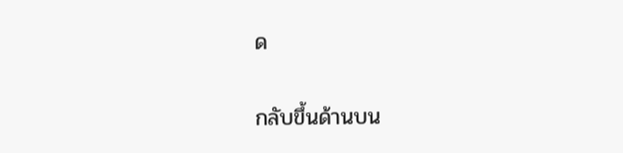ด

กลับขึ้นด้านบน